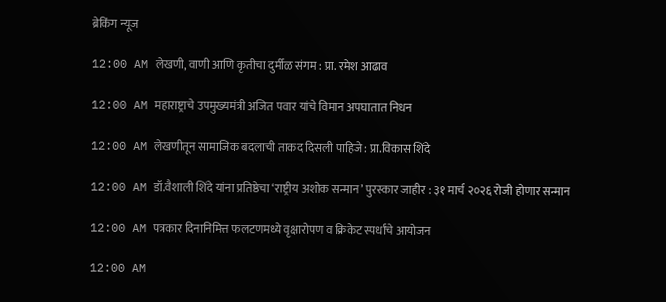ब्रेकिंग न्यूज

12:00 AM लेखणी, वाणी आणि कृतीचा दुर्मीळ संगम : प्रा. रमेश आढाव

12:00 AM महाराष्ट्राचे उपमुख्यमंत्री अजित पवार यांचे विमान अपघातात निधन

12:00 AM लेखणीतून सामाजिक बदलाची ताकद दिसली पाहिजे : प्रा.विकास शिंदे

12:00 AM डॉ.वैशाली शिंदे यांना प्रतिष्ठेचा ‘राष्ट्रीय अशोक सन्मान’ पुरस्कार जाहीर : ३१ मार्च २०२६ रोजी होणार सन्मान

12:00 AM पत्रकार दिनानिमित्त फलटणमध्ये वृक्षारोपण व क्रिकेट स्पर्धांचे आयोजन

12:00 AM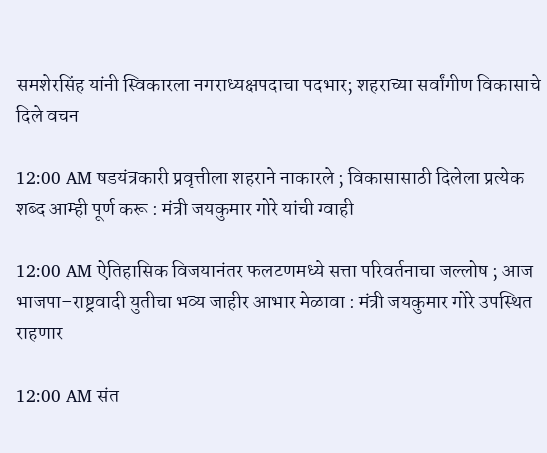समशेरसिंह यांनी स्विकारला नगराध्यक्षपदाचा पदभार; शहराच्या सर्वांगीण विकासाचे दिले वचन

12:00 AM षडयंत्रकारी प्रवृत्तीला शहराने नाकारले ; विकासासाठी दिलेला प्रत्येक शब्द आम्ही पूर्ण करू : मंत्री जयकुमार गोरे यांची ग्वाही

12:00 AM ऐतिहासिक विजयानंतर फलटणमध्ये सत्ता परिवर्तनाचा जल्लोष ; आज भाजपा–राष्ट्रवादी युतीचा भव्य जाहीर आभार मेळावा : मंत्री जयकुमार गोरे उपस्थित राहणार

12:00 AM संत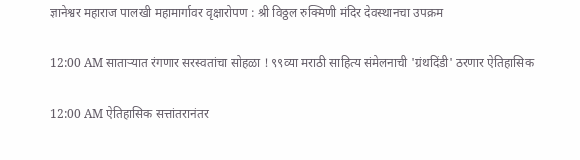ज्ञानेश्वर महाराज पालखी महामार्गावर वृक्षारोपण : श्री विठ्ठल रुक्मिणी मंदिर देवस्थानचा उपक्रम

12:00 AM साताऱ्यात रंगणार सरस्वतांचा सोहळा ! ९९व्या मराठी साहित्य संमेलनाची 'ग्रंथदिंडी' ठरणार ऐतिहासिक

12:00 AM ऐतिहासिक सत्तांतरानंतर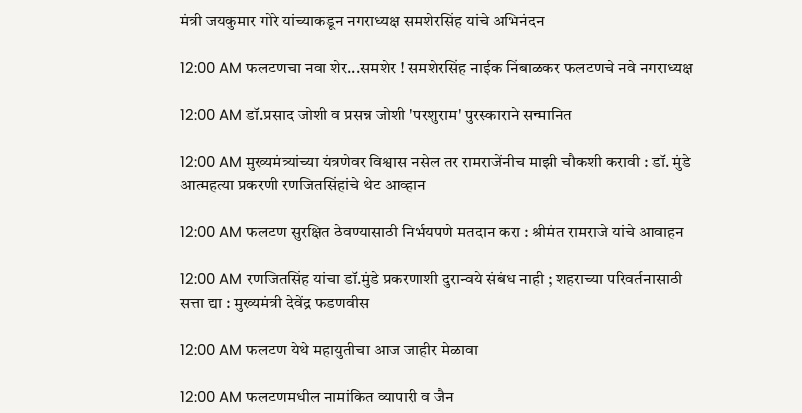मंत्री जयकुमार गोरे यांच्याकडून नगराध्यक्ष समशेरसिंह यांचे अभिनंदन

12:00 AM फलटणचा नवा शेर...समशेर ! समशेरसिंह नाईक निंबाळकर फलटणचे नवे नगराध्यक्ष

12:00 AM डॉ.प्रसाद जोशी व प्रसन्न जोशी 'परशुराम' पुरस्काराने सन्मानित

12:00 AM मुख्यमंत्र्यांच्या यंत्रणेवर विश्वास नसेल तर रामराजेंनीच माझी चौकशी करावी : डॉ. मुंडे आत्महत्या प्रकरणी रणजितसिंहांचे थेट आव्हान

12:00 AM फलटण सुरक्षित ठेवण्यासाठी निर्भयपणे मतदान करा : श्रीमंत रामराजे यांचे आवाहन

12:00 AM रणजितसिंह यांचा डॉ.मुंडे प्रकरणाशी दुरान्वये संबंध नाही ; शहराच्या परिवर्तनासाठी सत्ता द्या : मुख्यमंत्री देवेंद्र फडणवीस

12:00 AM फलटण येथे महायुतीचा आज जाहीर मेळावा

12:00 AM फलटणमधील नामांकित व्यापारी व जैन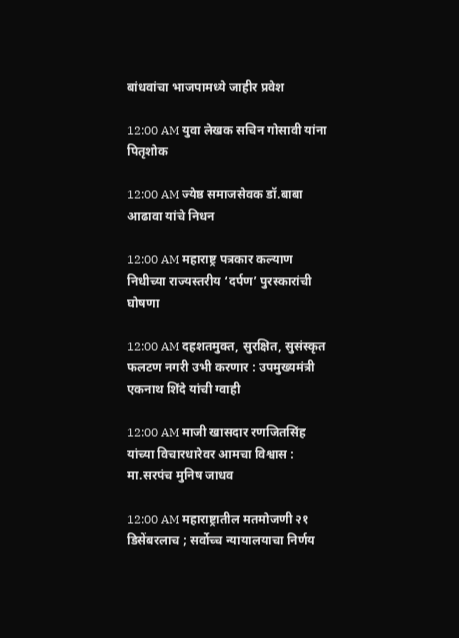बांधवांचा भाजपामध्ये जाहीर प्रवेश

12:00 AM युवा लेखक सचिन गोसावी यांना पितृशोक

12:00 AM ज्येष्ठ समाजसेवक डॉ.बाबा आढावा यांचे निधन

12:00 AM महाराष्ट्र पत्रकार कल्याण निधीच्या राज्यस्तरीय ‘दर्पण’ पुरस्कारांची घोषणा

12:00 AM दहशतमुक्त, सुरक्षित, सुसंस्कृत फलटण नगरी उभी करणार : उपमुख्यमंत्री एकनाथ शिंदे यांची ग्वाही

12:00 AM माजी खासदार रणजितसिंह यांच्या विचारधारेवर आमचा विश्वास : मा.सरपंच मुनिष जाधव

12:00 AM महाराष्ट्रातील मतमोजणी २१ डिसेंबरलाच ; सर्वोच्च न्यायालयाचा निर्णय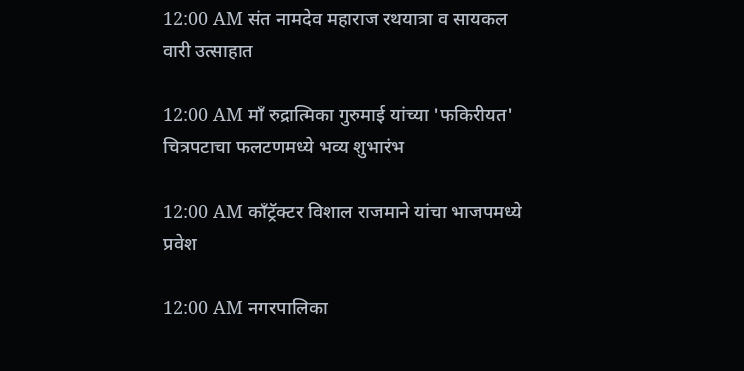12:00 AM संत नामदेव महाराज रथयात्रा व सायकल वारी उत्साहात

12:00 AM माँ रुद्रात्मिका गुरुमाई यांच्या 'फकिरीयत' चित्रपटाचा फलटणमध्ये भव्य शुभारंभ

12:00 AM काँट्रॅक्टर विशाल राजमाने यांचा भाजपमध्ये प्रवेश

12:00 AM नगरपालिका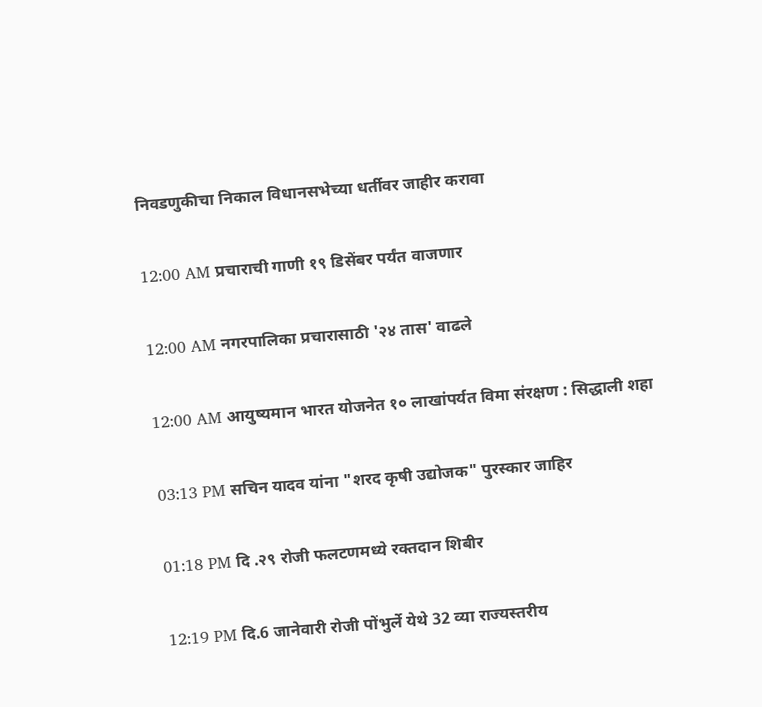निवडणुकीचा निकाल विधानसभेच्या धर्तीवर जाहीर करावा

12:00 AM प्रचाराची गाणी १९ डिसेंबर पर्यंत वाजणार

12:00 AM नगरपालिका प्रचारासाठी '२४ तास' वाढले

12:00 AM आयुष्यमान भारत योजनेत १० लाखांपर्यत विमा संरक्षण : सिद्धाली शहा

03:13 PM सचिन यादव यांना "शरद कृषी उद्योजक" पुरस्कार जाहिर

01:18 PM दि .२९ रोजी फलटणमध्ये रक्तदान शिबीर

12:19 PM दि.6 जानेवारी रोजी पोंभुर्ले येथे 32 व्या राज्यस्तरीय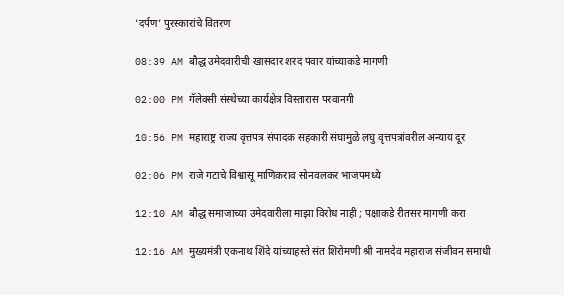‘दर्पण’ पुरस्कारांचे वितरण

08:39 AM बौद्ध उमेदवारीची खासदार शरद पवार यांच्याकडे मागणी

02:00 PM गॅलेक्सी संस्थेच्या कार्यक्षेत्र विस्तारास परवानगी

10:56 PM महाराष्ट्र राज्य वृत्तपत्र संपादक सहकारी संघामुळे लघु वृत्तपत्रांवरील अन्याय दूर

02:06 PM राजे गटाचे विश्वासू माणिकराव सोनवलकर भाजपमध्ये

12:10 AM बौद्ध समाजाच्या उमेदवारीला माझा विरोध नाही ; पक्षाकडे रीतसर मागणी करा

12:16 AM मुख्यमंत्री एकनाथ शिंदे यांच्याहस्ते संत शिरोमणी श्री नामदेव महाराज संजीवन समाधी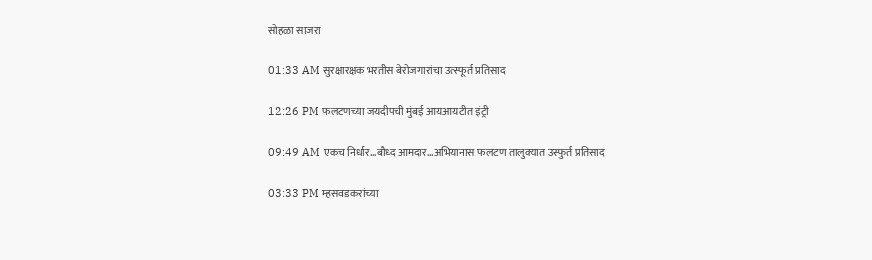सोहळा साजरा

01:33 AM सुरक्षारक्षक भरतीस बेरोजगारांचा उत्स्फूर्त प्रतिसाद

12:26 PM फलटणच्या जयदीपची मुंबई आयआयटीत इंट्री

09:49 AM एकच निर्धार...बौध्द आमदार...अभियानास फलटण तालुक्यात उस्फुर्त प्रतिसाद

03:33 PM म्हसवडकरांच्या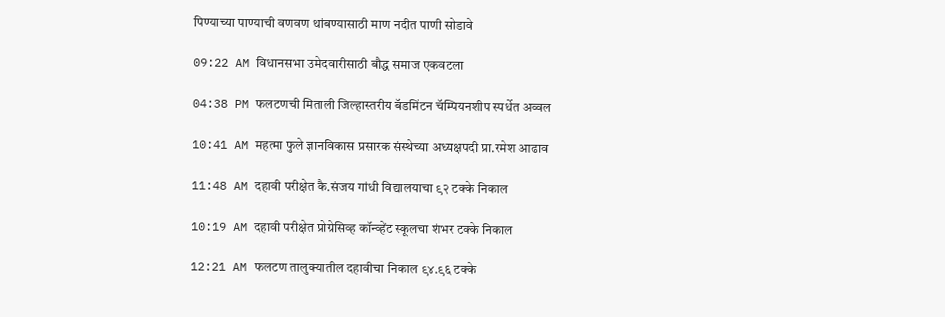पिण्याच्या पाण्याची वणवण थांबण्यासाठी माण नदीत पाणी सोडावे

09:22 AM विधानसभा उमेदवारीसाठी बौद्ध समाज एकवटला

04:38 PM फलटणची मिताली जिल्हास्तरीय बॅडमिंटन चॅम्पियनशीप स्पर्धेत अव्वल

10:41 AM महत्मा फुले ज्ञानविकास प्रसारक संस्थेच्या अध्यक्षपदी प्रा.रमेश आढाव

11:48 AM दहावी परीक्षेत कै.संजय गांधी विद्यालयाचा ९२ टक्के निकाल

10:19 AM दहावी परीक्षेत प्रोग्रेसिव्ह कॉन्व्हेंट स्कूलचा शंभर टक्के निकाल

12:21 AM फलटण तालुक्यातील दहावीचा निकाल ९४.९६ टक्के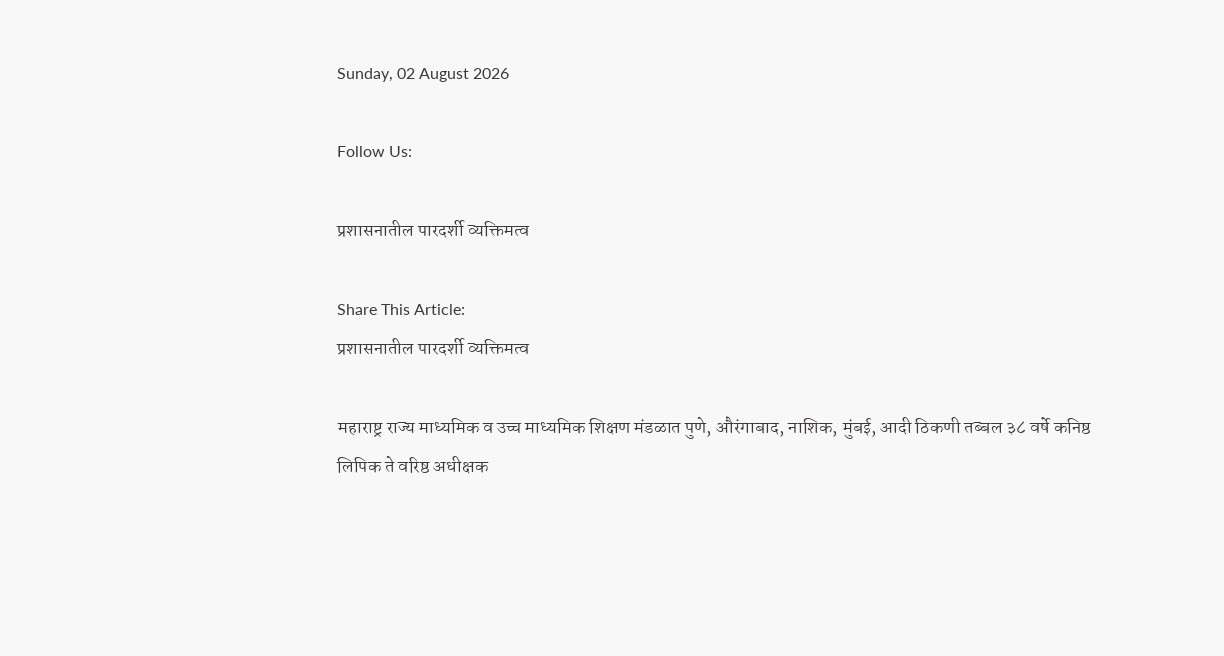Sunday, 02 August 2026

Follow Us:

प्रशासनातील पारदर्शी व्यक्तिमत्व

Share This Article:
प्रशासनातील पारदर्शी व्यक्तिमत्व

महाराष्ट्र राज्य माध्यमिक व उच्च माध्यमिक शिक्षण मंडळात पुणे, औरंगाबाद, नाशिक, मुंबई, आदी ठिकणी तब्बल ३८ वर्षे कनिष्ठ लिपिक ते वरिष्ठ अधीक्षक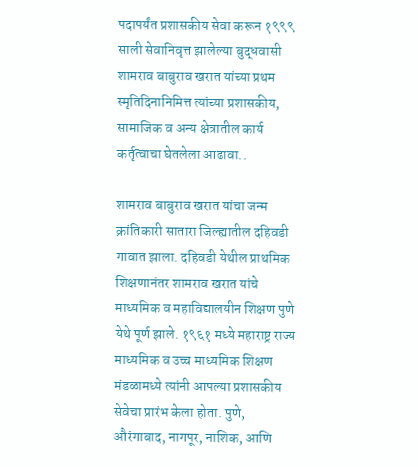पदापर्यंत प्रशासकीय सेवा करून १९९९ साली सेवानिवृत्त झालेल्या बुद्धवासी शामराव बाबुराव खरात यांच्या प्रथम स्मृतिदिनानिमित्त त्यांच्या प्रशासकीय, सामाजिक व अन्य क्षेत्रातील कार्य कर्तृत्वाचा घेतलेला आढावा..

शामराव बाबुराव खरात यांचा जन्म क्रांतिकारी सातारा जिल्ह्यातील दहिवडी गावात झाला. दहिवडी येथील प्राथमिक शिक्षणानंतर शामराव खरात यांचे माध्यमिक व महाविद्यालयीन शिक्षण पुणे येथे पूर्ण झाले. १९६१ मध्ये महाराष्ट्र राज्य माध्यमिक व उच्च माध्यमिक शिक्षण मंडळामध्ये त्यांनी आपल्या प्रशासकीय सेवेचा प्रारंभ केला होता. पुणे, औरंगाबाद, नागपूर, नाशिक, आणि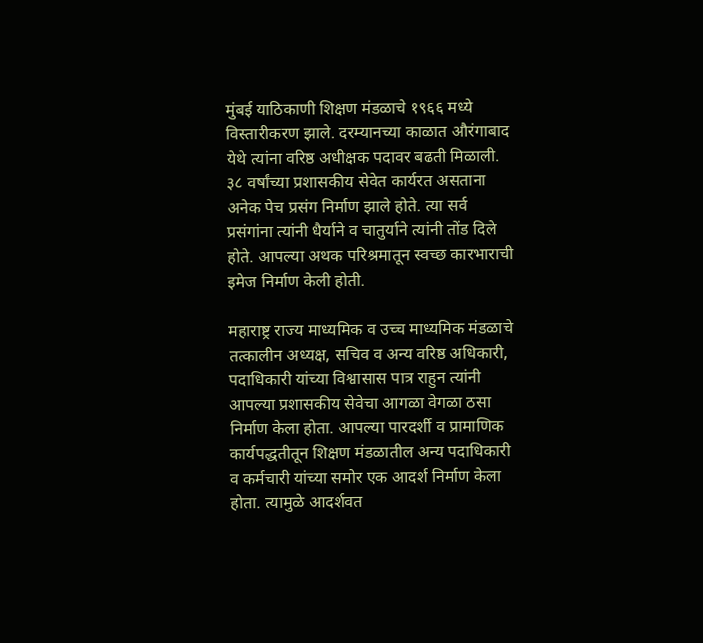मुंबई याठिकाणी शिक्षण मंडळाचे १९६६ मध्ये विस्तारीकरण झाले. दरम्यानच्या काळात औरंगाबाद येथे त्यांना वरिष्ठ अधीक्षक पदावर बढती मिळाली. ३८ वर्षांच्या प्रशासकीय सेवेत कार्यरत असताना अनेक पेच प्रसंग निर्माण झाले होते. त्या सर्व प्रसंगांना त्यांनी धैर्याने व चातुर्याने त्यांनी तोंड दिले होते. आपल्या अथक परिश्रमातून स्वच्छ कारभाराची इमेज निर्माण केली होती.

महाराष्ट्र राज्य माध्यमिक व उच्च माध्यमिक मंडळाचे तत्कालीन अध्यक्ष, सचिव व अन्य वरिष्ठ अधिकारी, पदाधिकारी यांच्या विश्वासास पात्र राहुन त्यांनी आपल्या प्रशासकीय सेवेचा आगळा वेगळा ठसा निर्माण केला होता. आपल्या पारदर्शी व प्रामाणिक कार्यपद्धतीतून शिक्षण मंडळातील अन्य पदाधिकारी व कर्मचारी यांच्या समोर एक आदर्श निर्माण केला होता. त्यामुळे आदर्शवत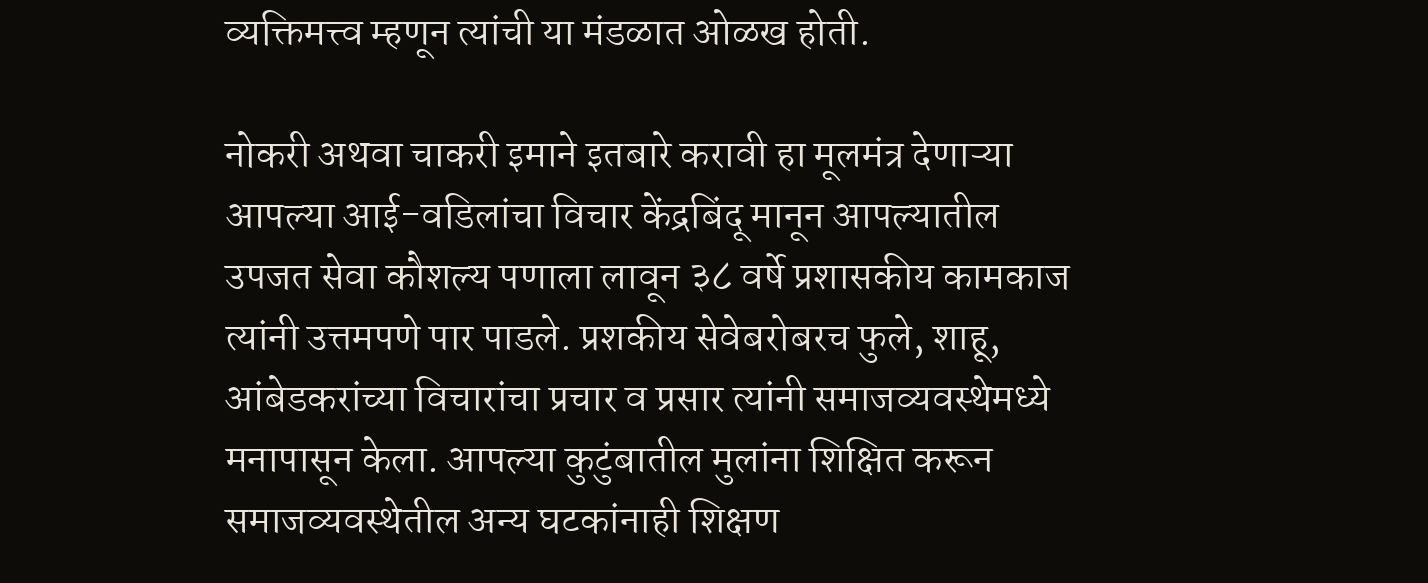व्यक्तिमत्त्व म्हणून त्यांची या मंडळात ओळख होती.

नोकरी अथवा चाकरी इमाने इतबारे करावी हा मूलमंत्र देणाऱ्या आपल्या आई-वडिलांचा विचार केंद्रबिंदू मानून आपल्यातील उपजत सेवा कौशल्य पणाला लावून ३८ वर्षे प्रशासकीय कामकाज त्यांनी उत्तमपणे पार पाडले. प्रशकीय सेवेबरोबरच फुले, शाहू, आंबेडकरांच्या विचारांचा प्रचार व प्रसार त्यांनी समाजव्यवस्थेमध्ये मनापासून केला. आपल्या कुटुंबातील मुलांना शिक्षित करून समाजव्यवस्थेतील अन्य घटकांनाही शिक्षण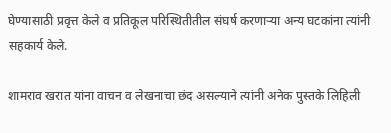घेण्यासाठी प्रवृत्त केले व प्रतिकूल परिस्थितीतील संघर्ष करणाऱ्या अन्य घटकांना त्यांनी सहकार्य केले.

शामराव खरात यांना वाचन व लेखनाचा छंद असल्याने त्यांनी अनेक पुस्तके लिहिली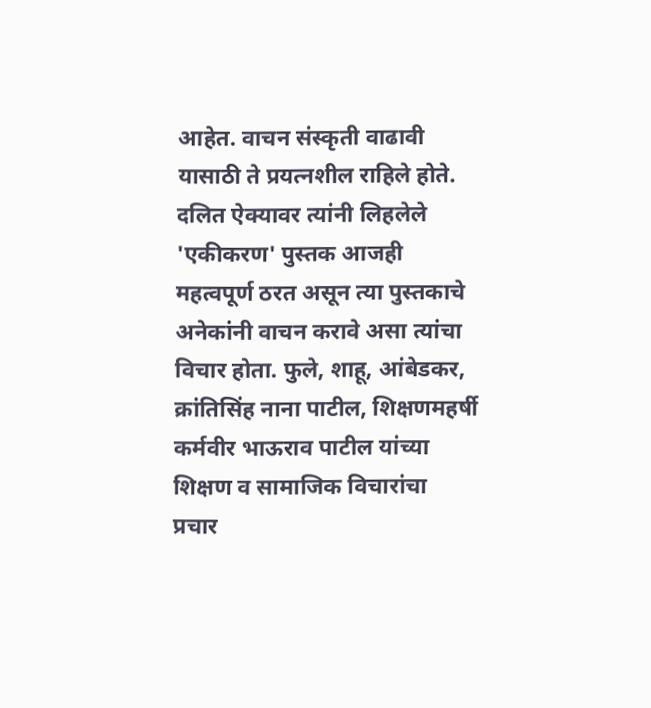आहेत. वाचन संस्कृती वाढावी यासाठी ते प्रयत्नशील राहिले होते. दलित ऐक्यावर त्यांनी लिहलेले 'एकीकरण' पुस्तक आजही महत्वपूर्ण ठरत असून त्या पुस्तकाचे अनेकांनी वाचन करावे असा त्यांचा विचार होता. फुले, शाहू, आंबेडकर, क्रांतिसिंह नाना पाटील, शिक्षणमहर्षी कर्मवीर भाऊराव पाटील यांच्या शिक्षण व सामाजिक विचारांचा प्रचार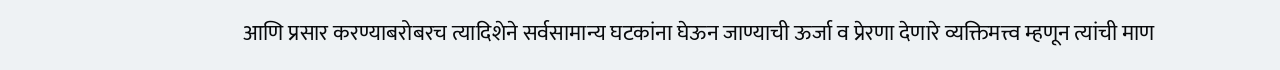आणि प्रसार करण्याबरोबरच त्यादिशेने सर्वसामान्य घटकांना घेऊन जाण्याची ऊर्जा व प्रेरणा देणारे व्यक्तिमत्त्व म्हणून त्यांची माण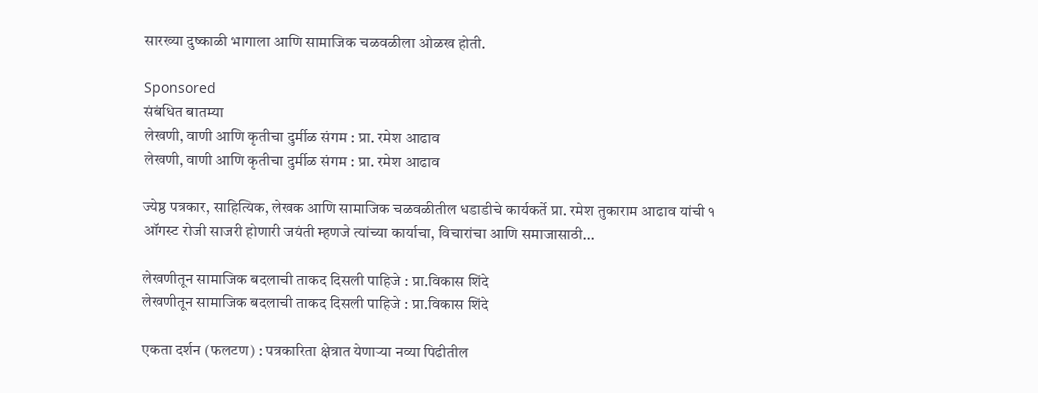सारख्या दुष्काळी भागाला आणि सामाजिक चळवळीला ओळख होती.

Sponsored
संबंधित बातम्या
लेखणी, वाणी आणि कृतीचा दुर्मीळ संगम : प्रा. रमेश आढाव
लेखणी, वाणी आणि कृतीचा दुर्मीळ संगम : प्रा. रमेश आढाव

ज्येष्ठ पत्रकार, साहित्यिक, लेखक आणि सामाजिक चळवळीतील धडाडीचे कार्यकर्ते प्रा. रमेश तुकाराम आढाव यांची १ ऑगस्ट रोजी साजरी होणारी जयंती म्हणजे त्यांच्या कार्याचा, विचारांचा आणि समाजासाठी...

लेखणीतून सामाजिक बदलाची ताकद दिसली पाहिजे : प्रा.विकास शिंदे
लेखणीतून सामाजिक बदलाची ताकद दिसली पाहिजे : प्रा.विकास शिंदे

एकता दर्शन (फलटण) : पत्रकारिता क्षेत्रात येणार्‍या नव्या पिढीतील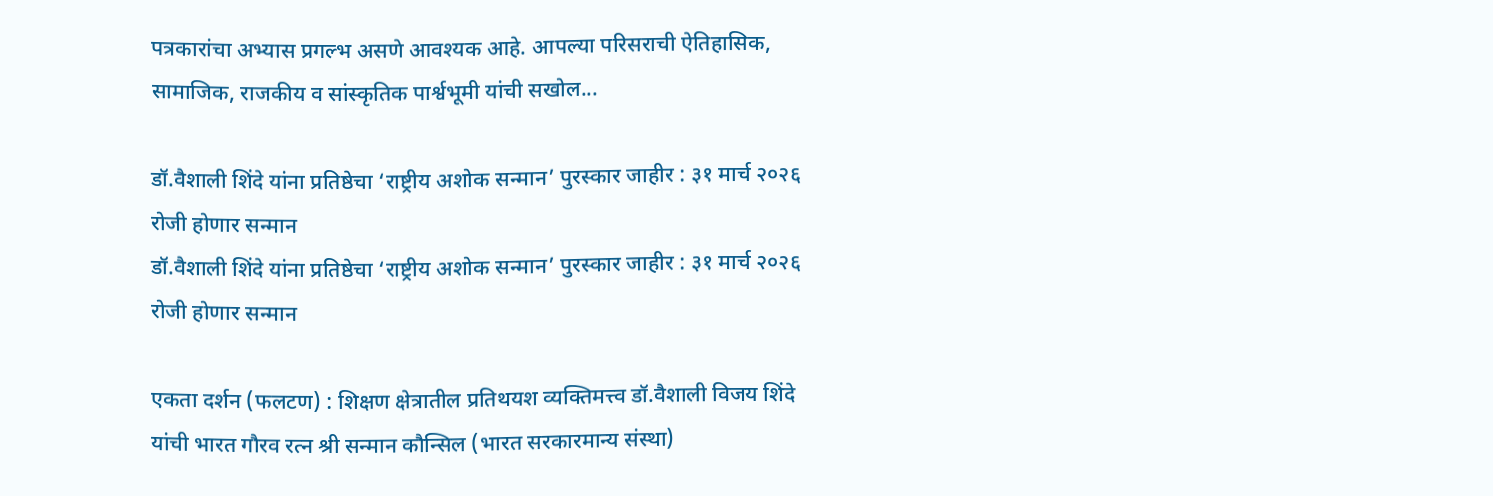पत्रकारांचा अभ्यास प्रगल्भ असणे आवश्यक आहे. आपल्या परिसराची ऐतिहासिक, सामाजिक, राजकीय व सांस्कृतिक पार्श्वभूमी यांची सखोल...

डॉ.वैशाली शिंदे यांना प्रतिष्ठेचा ‘राष्ट्रीय अशोक सन्मान’ पुरस्कार जाहीर : ३१ मार्च २०२६ रोजी होणार सन्मान
डॉ.वैशाली शिंदे यांना प्रतिष्ठेचा ‘राष्ट्रीय अशोक सन्मान’ पुरस्कार जाहीर : ३१ मार्च २०२६ रोजी होणार सन्मान

एकता दर्शन (फलटण) : शिक्षण क्षेत्रातील प्रतिथयश व्यक्तिमत्त्व डॉ.वैशाली विजय शिंदे यांची भारत गौरव रत्न श्री सन्मान कौन्सिल (भारत सरकारमान्य संस्था)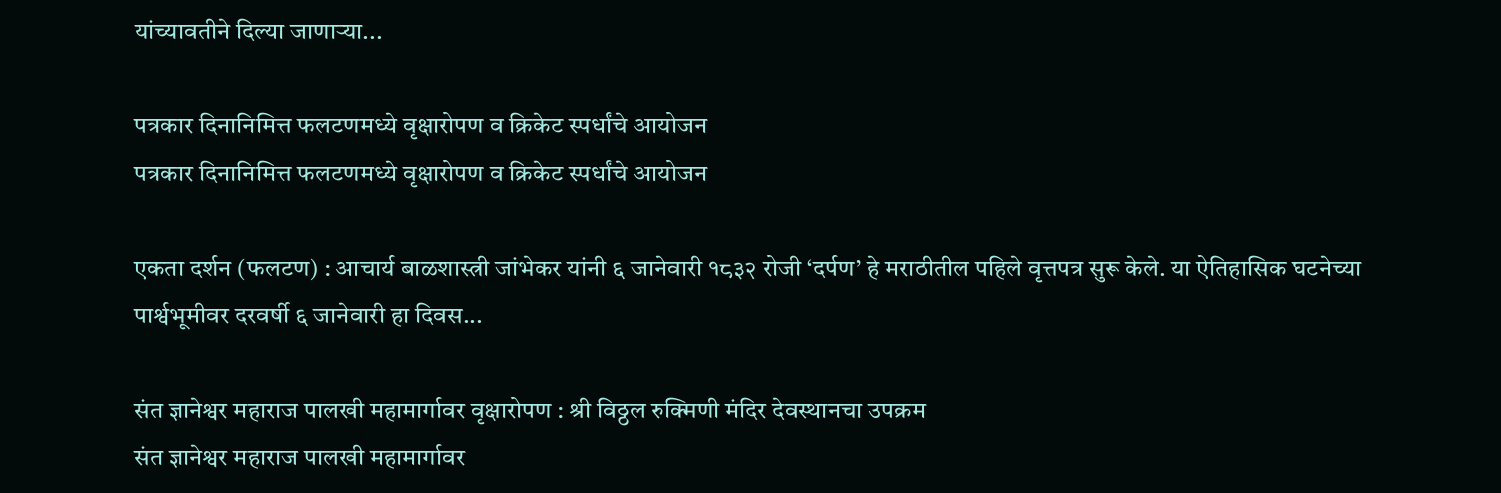यांच्यावतीने दिल्या जाणाऱ्या...

पत्रकार दिनानिमित्त फलटणमध्ये वृक्षारोपण व क्रिकेट स्पर्धांचे आयोजन
पत्रकार दिनानिमित्त फलटणमध्ये वृक्षारोपण व क्रिकेट स्पर्धांचे आयोजन

एकता दर्शन (फलटण) : आचार्य बाळशास्त्री जांभेकर यांनी ६ जानेवारी १८३२ रोजी ‘दर्पण’ हे मराठीतील पहिले वृत्तपत्र सुरू केले. या ऐतिहासिक घटनेच्या पार्श्वभूमीवर दरवर्षी ६ जानेवारी हा दिवस...

संत ज्ञानेश्वर महाराज पालखी महामार्गावर वृक्षारोपण : श्री विठ्ठल रुक्मिणी मंदिर देवस्थानचा उपक्रम
संत ज्ञानेश्वर महाराज पालखी महामार्गावर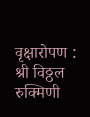वृक्षारोपण : श्री विठ्ठल रुक्मिणी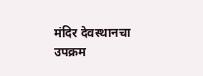मंदिर देवस्थानचा उपक्रम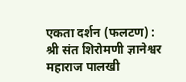एकता दर्शन (फलटण) : श्री संत शिरोमणी ज्ञानेश्वर महाराज पालखी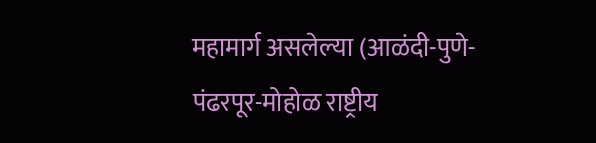महामार्ग असलेल्या (आळंदी-पुणे-पंढरपूर-मोहोळ राष्ट्रीय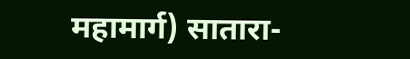महामार्ग) सातारा-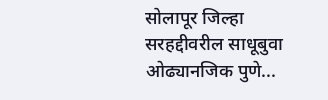सोलापूर जिल्हा सरहद्दीवरील साधूबुवा ओढ्यानजिक पुणे...